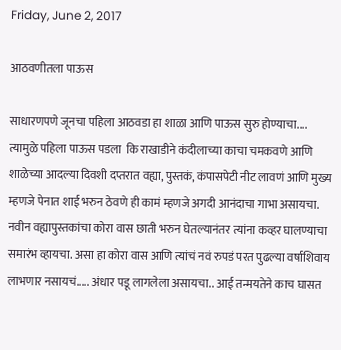Friday, June 2, 2017

आठवणीतला पाऊस

साधारणपणे जूनचा पहिला आठवडा हा शाळा आणि पाऊस सुरु होण्याचा.... त्यामुळे पहिला पाऊस पडला  कि राखाडीने कंदीलाच्या काचा चमकवणे आणि शाळेच्या आदल्या दिवशी दप्तरात वह्या, पुस्तकं, कंपासपेटी नीट लावणं आणि मुख्य म्हणजे पेनात शाई भरुन ठेवणे ही कामं म्हणजे अगदी आनंदाचा गाभा असायचा.  नवीन वह्यापुस्तकांचा कोरा वास छाती भरुन घेतल्यानंतर त्यांना कव्हर घालण्याचा समारंभ व्हायचा. असा हा कोरा वास आणि त्यांचं नवं रुपडं परत पुढल्या वर्षाशिवाय लाभणार नसायचं..... अंधार पडू लागलेला असायचा.. आई तन्मयतेने काच घासत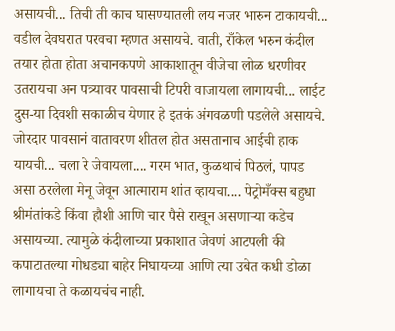असायची... तिची ती काच घासण्यातली लय नजर भारुन टाकायची... वडील देवघरात परवचा म्हणत असायचे. वाती, राँकेल भरुन कंदील तयार होता होता अचानकपणे आकाशातून वीजेचा लोळ धरणीवर उतरायचा अन पत्र्यावर पावसाची टिपरी वाजायला लागायची... लाईट दुस-या दिवशी सकाळीच येणार हे इतकं अंगवळणी पडलेले असायचे. जोरदार पावसानं वातावरण शीतल होत असतानाच आईची हाक यायची... चला रे जेवायला.... गरम भात, कुळथाचं पिठलं, पापड असा ठरलेला मेनू जेवून आत्माराम शांत व्हायचा.... पेट्रोमँक्स बहुधा श्रीमंतांकडे किंवा हौशी आणि चार पैसे राखून असणाऱ्या कडेच असायच्या. त्यामुळे कंदीलाच्या प्रकाशात जेवणं आटपली की कपाटातल्या गोधड्या बाहेर निघायच्या आणि त्या उबेत कधी डोळा लागायचा ते कळायचंच नाही.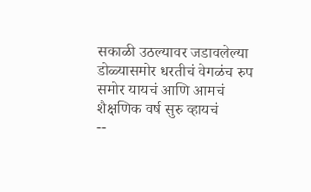सकाळी उठल्यावर जडावलेल्या डोळ्यासमोर धरतीचं वेगळंच रुप समोर यायचं आणि आमचं शैक्षणिक वर्ष सुरु व्हायचं
--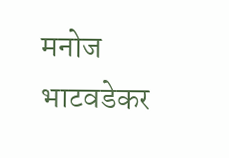मनोज भाटवडेकर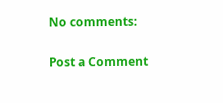No comments:

Post a Comment